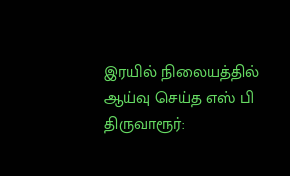இரயில் நிலையத்தில் ஆய்வு செய்த எஸ் பி
திருவாரூர்: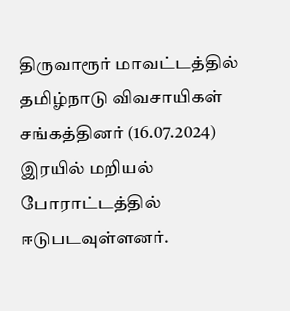திருவாரூர் மாவட்டத்தில் தமிழ்நாடு விவசாயிகள் சங்கத்தினர் (16.07.2024) இரயில் மறியல் போராட்டத்தில் ஈடுபடவுள்ளனர்.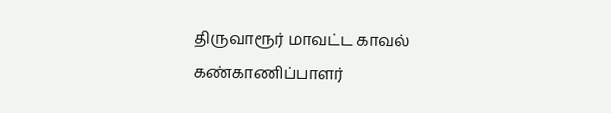திருவாரூர் மாவட்ட காவல் கண்காணிப்பாளர்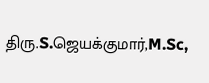திரு.S.ஜெயக்குமார்,M.Sc,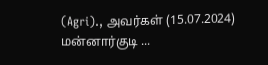(Agri)., அவர்கள் (15.07.2024) மன்னார்குடி ...